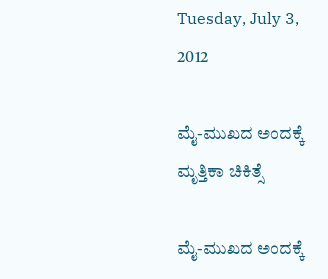Tuesday, July 3, 2012

ಮೈ-ಮುಖದ ಅಂದಕ್ಕೆ ಮೃತ್ತಿಕಾ ಚಿಕಿತ್ಸೆ

ಮೈ-ಮುಖದ ಅಂದಕ್ಕೆ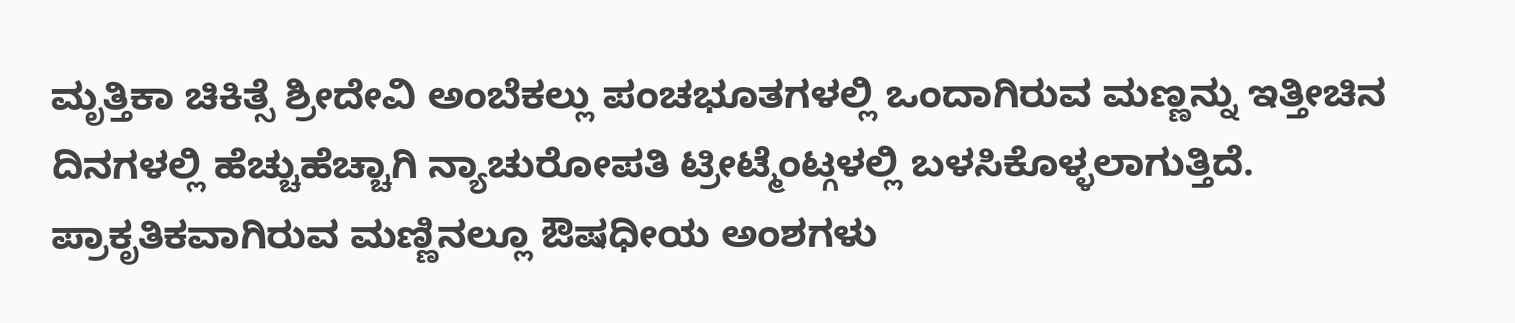ಮೃತ್ತಿಕಾ ಚಿಕಿತ್ಸೆ ಶ್ರೀದೇವಿ ಅಂಬೆಕಲ್ಲು ಪಂಚಭೂತಗಳಲ್ಲಿ ಒಂದಾಗಿರುವ ಮಣ್ಣನ್ನು ಇತ್ತೀಚಿನ ದಿನಗಳಲ್ಲಿ ಹೆಚ್ಚುಹೆಚ್ಚಾಗಿ ನ್ಯಾಚುರೋಪತಿ ಟ್ರೀಟ್ಮೆಂಟ್ಗಳಲ್ಲಿ ಬಳಸಿಕೊಳ್ಳಲಾಗುತ್ತಿದೆ. ಪ್ರಾಕೃತಿಕವಾಗಿರುವ ಮಣ್ಣಿನಲ್ಲೂ ಔಷಧೀಯ ಅಂಶಗಳು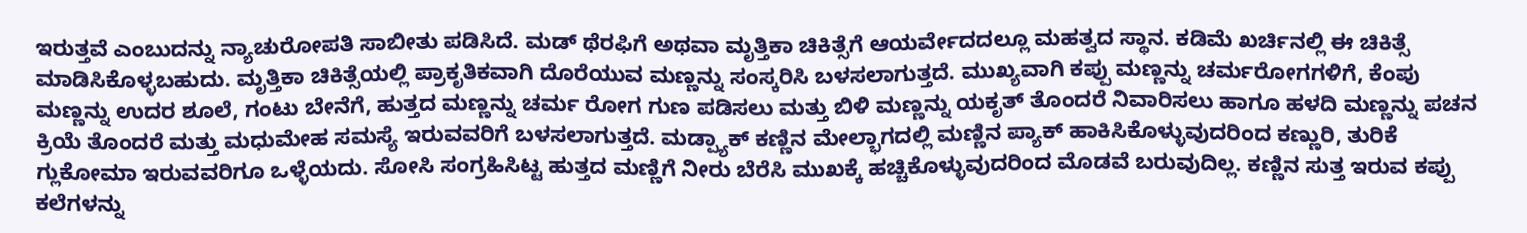ಇರುತ್ತವೆ ಎಂಬುದನ್ನು ನ್ಯಾಚುರೋಪತಿ ಸಾಬೀತು ಪಡಿಸಿದೆ. ಮಡ್ ಥೆರಫಿಗೆ ಅಥವಾ ಮೃತ್ತಿಕಾ ಚಿಕಿತ್ಸೆಗೆ ಆಯರ್ವೇದದಲ್ಲೂ ಮಹತ್ವದ ಸ್ಥಾನ. ಕಡಿಮೆ ಖರ್ಚಿನಲ್ಲಿ ಈ ಚಿಕಿತ್ಸೆ ಮಾಡಿಸಿಕೊಳ್ಳಬಹುದು. ಮೃತ್ತಿಕಾ ಚಿಕಿತ್ಸೆಯಲ್ಲಿ ಪ್ರಾಕೃತಿಕವಾಗಿ ದೊರೆಯುವ ಮಣ್ಣನ್ನು ಸಂಸ್ಕರಿಸಿ ಬಳಸಲಾಗುತ್ತದೆ. ಮುಖ್ಯವಾಗಿ ಕಪ್ಪು ಮಣ್ಣನ್ನು ಚರ್ಮರೋಗಗಳಿಗೆ, ಕೆಂಪು ಮಣ್ಣನ್ನು ಉದರ ಶೂಲೆ, ಗಂಟು ಬೇನೆಗೆ, ಹುತ್ತದ ಮಣ್ಣನ್ನು ಚರ್ಮ ರೋಗ ಗುಣ ಪಡಿಸಲು ಮತ್ತು ಬಿಳಿ ಮಣ್ಣನ್ನು ಯಕೃತ್ ತೊಂದರೆ ನಿವಾರಿಸಲು ಹಾಗೂ ಹಳದಿ ಮಣ್ಣನ್ನು ಪಚನ ಕ್ರಿಯೆ ತೊಂದರೆ ಮತ್ತು ಮಧುಮೇಹ ಸಮಸ್ಯೆ ಇರುವವರಿಗೆ ಬಳಸಲಾಗುತ್ತದೆ. ಮಡ್ಪ್ಯಾಕ್ ಕಣ್ಣಿನ ಮೇಲ್ಭಾಗದಲ್ಲಿ ಮಣ್ಣಿನ ಪ್ಯಾಕ್ ಹಾಕಿಸಿಕೊಳ್ಳುವುದರಿಂದ ಕಣ್ಣುರಿ, ತುರಿಕೆ ಗ್ಲುಕೋಮಾ ಇರುವವರಿಗೂ ಒಳ್ಳೆಯದು. ಸೋಸಿ ಸಂಗ್ರಹಿಸಿಟ್ಟ ಹುತ್ತದ ಮಣ್ಣಿಗೆ ನೀರು ಬೆರೆಸಿ ಮುಖಕ್ಕೆ ಹಚ್ಚಿಕೊಳ್ಳುವುದರಿಂದ ಮೊಡವೆ ಬರುವುದಿಲ್ಲ. ಕಣ್ಣಿನ ಸುತ್ತ ಇರುವ ಕಪ್ಪು ಕಲೆಗಳನ್ನು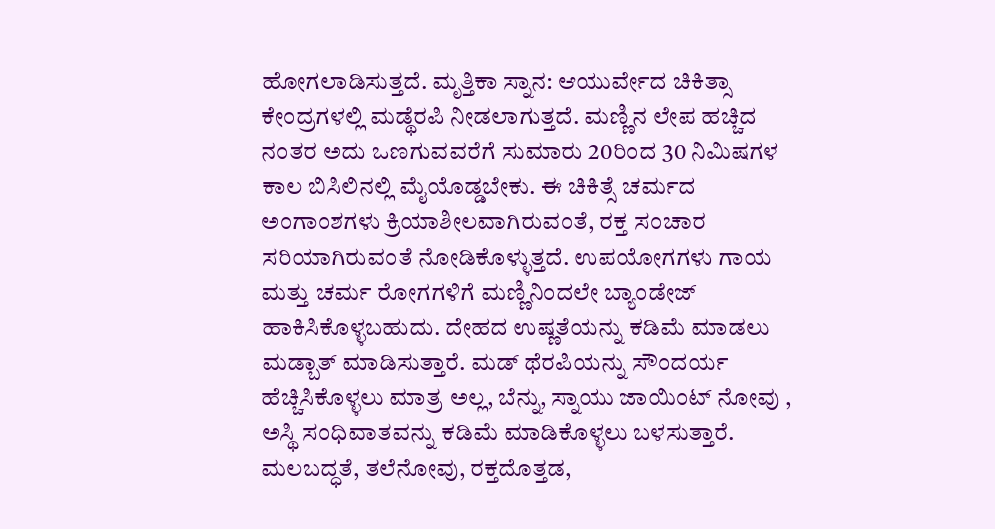ಹೋಗಲಾಡಿಸುತ್ತದೆ. ಮೃತ್ತಿಕಾ ಸ್ನಾನ: ಆಯುರ್ವೇದ ಚಿಕಿತ್ಸಾ ಕೇಂದ್ರಗಳಲ್ಲಿ ಮಡ್ಥೆರಪಿ ನೀಡಲಾಗುತ್ತದೆ. ಮಣ್ಣಿನ ಲೇಪ ಹಚ್ಚಿದ ನಂತರ ಅದು ಒಣಗುವವರೆಗೆ ಸುಮಾರು 20ರಿಂದ 30 ನಿಮಿಷಗಳ ಕಾಲ ಬಿಸಿಲಿನಲ್ಲಿ ಮೈಯೊಡ್ಡಬೇಕು. ಈ ಚಿಕಿತ್ಸೆ ಚರ್ಮದ ಅಂಗಾಂಶಗಳು ಕ್ರಿಯಾಶೀಲವಾಗಿರುವಂತೆ, ರಕ್ತ ಸಂಚಾರ ಸರಿಯಾಗಿರುವಂತೆ ನೋಡಿಕೊಳ್ಳುತ್ತದೆ. ಉಪಯೋಗಗಳು ಗಾಯ ಮತ್ತು ಚರ್ಮ ರೋಗಗಳಿಗೆ ಮಣ್ಣಿನಿಂದಲೇ ಬ್ಯಾಂಡೇಜ್ ಹಾಕಿಸಿಕೊಳ್ಳಬಹುದು. ದೇಹದ ಉಷ್ಣತೆಯನ್ನು ಕಡಿಮೆ ಮಾಡಲು ಮಡ್ಬಾತ್ ಮಾಡಿಸುತ್ತಾರೆ. ಮಡ್ ಥೆರಪಿಯನ್ನು ಸೌಂದರ್ಯ ಹೆಚ್ಚಿಸಿಕೊಳ್ಳಲು ಮಾತ್ರ ಅಲ್ಲ, ಬೆನ್ನು, ಸ್ನಾಯು ಜಾಯಿಂಟ್ ನೋವು , ಅಸ್ಥಿ ಸಂಧಿವಾತವನ್ನು ಕಡಿಮೆ ಮಾಡಿಕೊಳ್ಳಲು ಬಳಸುತ್ತಾರೆ. ಮಲಬದ್ಧತೆ, ತಲೆನೋವು, ರಕ್ತದೊತ್ತಡ,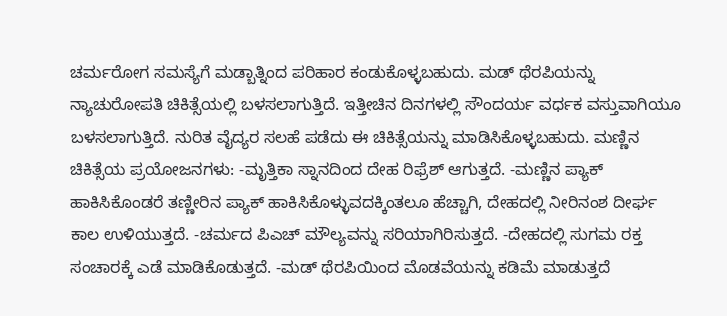ಚರ್ಮರೋಗ ಸಮಸ್ಯೆಗೆ ಮಡ್ಬಾತ್ನಿಂದ ಪರಿಹಾರ ಕಂಡುಕೊಳ್ಳಬಹುದು. ಮಡ್ ಥೆರಪಿಯನ್ನು ನ್ಯಾಚುರೋಪತಿ ಚಿಕಿತ್ಸೆಯಲ್ಲಿ ಬಳಸಲಾಗುತ್ತಿದೆ. ಇತ್ತೀಚಿನ ದಿನಗಳಲ್ಲಿ ಸೌಂದರ್ಯ ವರ್ಧಕ ವಸ್ತುವಾಗಿಯೂ ಬಳಸಲಾಗುತ್ತಿದೆ. ನುರಿತ ವೈದ್ಯರ ಸಲಹೆ ಪಡೆದು ಈ ಚಿಕಿತ್ಸೆಯನ್ನು ಮಾಡಿಸಿಕೊಳ್ಳಬಹುದು. ಮಣ್ಣಿನ ಚಿಕಿತ್ಸೆಯ ಪ್ರಯೋಜನಗಳು: -ಮೃತ್ತಿಕಾ ಸ್ನಾನದಿಂದ ದೇಹ ರಿಫ್ರೆಶ್ ಆಗುತ್ತದೆ. -ಮಣ್ಣಿನ ಪ್ಯಾಕ್ ಹಾಕಿಸಿಕೊಂಡರೆ ತಣ್ಣೀರಿನ ಪ್ಯಾಕ್ ಹಾಕಿಸಿಕೊಳ್ಳುವದಕ್ಕಿಂತಲೂ ಹೆಚ್ಚಾಗಿ, ದೇಹದಲ್ಲಿ ನೀರಿನಂಶ ದೀರ್ಘ ಕಾಲ ಉಳಿಯುತ್ತದೆ. -ಚರ್ಮದ ಪಿಎಚ್ ಮೌಲ್ಯವನ್ನು ಸರಿಯಾಗಿರಿಸುತ್ತದೆ. -ದೇಹದಲ್ಲಿ ಸುಗಮ ರಕ್ತ ಸಂಚಾರಕ್ಕೆ ಎಡೆ ಮಾಡಿಕೊಡುತ್ತದೆ. -ಮಡ್ ಥೆರಪಿಯಿಂದ ಮೊಡವೆಯನ್ನು ಕಡಿಮೆ ಮಾಡುತ್ತದೆ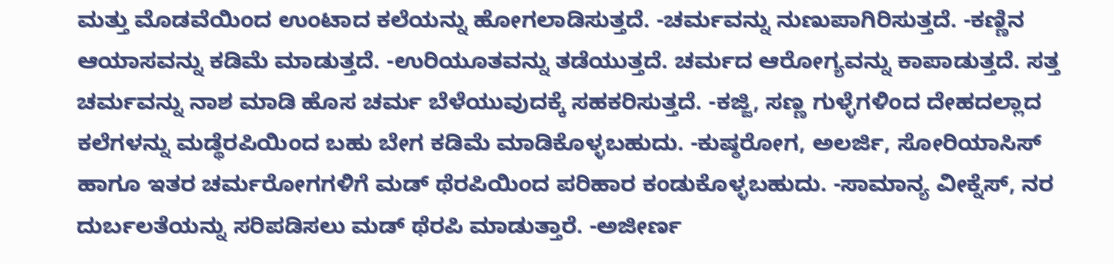ಮತ್ತು ಮೊಡವೆಯಿಂದ ಉಂಟಾದ ಕಲೆಯನ್ನು ಹೋಗಲಾಡಿಸುತ್ತದೆ. -ಚರ್ಮವನ್ನು ನುಣುಪಾಗಿರಿಸುತ್ತದೆ. -ಕಣ್ಣಿನ ಆಯಾಸವನ್ನು ಕಡಿಮೆ ಮಾಡುತ್ತದೆ. -ಉರಿಯೂತವನ್ನು ತಡೆಯುತ್ತದೆ. ಚರ್ಮದ ಆರೋಗ್ಯವನ್ನು ಕಾಪಾಡುತ್ತದೆ. ಸತ್ತ ಚರ್ಮವನ್ನು ನಾಶ ಮಾಡಿ ಹೊಸ ಚರ್ಮ ಬೆಳೆಯುವುದಕ್ಕೆ ಸಹಕರಿಸುತ್ತದೆ. -ಕಜ್ಜಿ, ಸಣ್ಣ ಗುಳ್ಳೆಗಳಿಂದ ದೇಹದಲ್ಲಾದ ಕಲೆಗಳನ್ನು ಮಡ್ಥೆರಪಿಯಿಂದ ಬಹು ಬೇಗ ಕಡಿಮೆ ಮಾಡಿಕೊಳ್ಳಬಹುದು. -ಕುಷ್ಠರೋಗ, ಅಲರ್ಜಿ, ಸೋರಿಯಾಸಿಸ್ ಹಾಗೂ ಇತರ ಚರ್ಮರೋಗಗಳಿಗೆ ಮಡ್ ಥೆರಪಿಯಿಂದ ಪರಿಹಾರ ಕಂಡುಕೊಳ್ಳಬಹುದು. -ಸಾಮಾನ್ಯ ವೀಕ್ನೆಸ್, ನರ ದುರ್ಬಲತೆಯನ್ನು ಸರಿಪಡಿಸಲು ಮಡ್ ಥೆರಪಿ ಮಾಡುತ್ತಾರೆ. -ಅಜೀರ್ಣ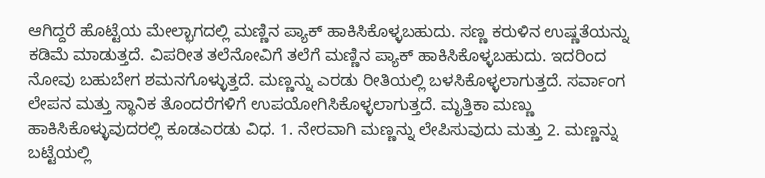ಆಗಿದ್ದರೆ ಹೊಟ್ಟೆಯ ಮೇಲ್ಭಾಗದಲ್ಲಿ ಮಣ್ಣಿನ ಪ್ಯಾಕ್ ಹಾಕಿಸಿಕೊಳ್ಳಬಹುದು. ಸಣ್ಣ ಕರುಳಿನ ಉಷ್ಣತೆಯನ್ನು ಕಡಿಮೆ ಮಾಡುತ್ತದೆ. ವಿಪರೀತ ತಲೆನೋವಿಗೆ ತಲೆಗೆ ಮಣ್ಣಿನ ಪ್ಯಾಕ್ ಹಾಕಿಸಿಕೊಳ್ಳಬಹುದು. ಇದರಿಂದ ನೋವು ಬಹುಬೇಗ ಶಮನಗೊಳ್ಳುತ್ತದೆ. ಮಣ್ಣನ್ನು ಎರಡು ರೀತಿಯಲ್ಲಿ ಬಳಸಿಕೊಳ್ಳಲಾಗುತ್ತದೆ. ಸರ್ವಾಂಗ ಲೇಪನ ಮತ್ತು ಸ್ಥಾನಿಕ ತೊಂದರೆಗಳಿಗೆ ಉಪಯೋಗಿಸಿಕೊಳ್ಳಲಾಗುತ್ತದೆ. ಮೃತ್ತಿಕಾ ಮಣ್ಣು ಹಾಕಿಸಿಕೊಳ್ಳುವುದರಲ್ಲಿ ಕೂಡಎರಡು ವಿಧ. 1. ನೇರವಾಗಿ ಮಣ್ಣನ್ನು ಲೇಪಿಸುವುದು ಮತ್ತು 2. ಮಣ್ಣನ್ನು ಬಟ್ಟೆಯಲ್ಲಿ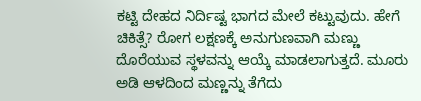ಕಟ್ಟಿ ದೇಹದ ನಿರ್ದಿಷ್ಟ ಭಾಗದ ಮೇಲೆ ಕಟ್ಟುವುದು. ಹೇಗೆ ಚಿಕಿತ್ಸೆ? ರೋಗ ಲಕ್ಷಣಕ್ಕೆ ಅನುಗುಣವಾಗಿ ಮಣ್ಣು ದೊರೆಯುವ ಸ್ಥಳವನ್ನು ಆಯ್ಕೆ ಮಾಡಲಾಗುತ್ತದೆ. ಮೂರು ಅಡಿ ಆಳದಿಂದ ಮಣ್ಣನ್ನು ತೆಗೆದು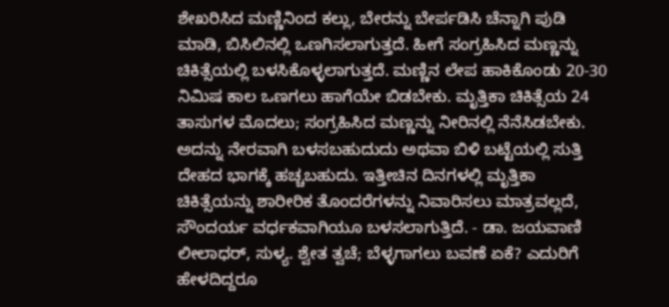ಶೇಖರಿಸಿದ ಮಣ್ಣಿನಿಂದ ಕಲ್ಲು, ಬೇರನ್ನು ಬೇರ್ಪಡಿಸಿ ಚೆನ್ನಾಗಿ ಪುಡಿ ಮಾಡಿ, ಬಿಸಿಲಿನಲ್ಲಿ ಒಣಗಿಸಲಾಗುತ್ತದೆ. ಹೀಗೆ ಸಂಗ್ರಹಿಸಿದ ಮಣ್ಣನ್ನು ಚಿಕಿತ್ಸೆಯಲ್ಲಿ ಬಳಸಿಕೊಳ್ಳಲಾಗುತ್ತದೆ. ಮಣ್ಣಿನ ಲೇಪ ಹಾಕಿಕೊಂಡು 20-30 ನಿಮಿಷ ಕಾಲ ಒಣಗಲು ಹಾಗೆಯೇ ಬಿಡಬೇಕು. ಮೃತ್ತಿಕಾ ಚಿಕಿತ್ಸೆಯ 24 ತಾಸುಗಳ ಮೊದಲು; ಸಂಗ್ರಹಿಸಿದ ಮಣ್ಣನ್ನು ನೀರಿನಲ್ಲಿ ನೆನೆಸಿಡಬೇಕು. ಅದನ್ನು ನೇರವಾಗಿ ಬಳಸಬಹುದುದು ಅಥವಾ ಬಿಳಿ ಬಟ್ಟೆಯಲ್ಲಿ ಸುತ್ತಿ ದೇಹದ ಭಾಗಕ್ಕೆ ಹಚ್ಚಬಹುದು. ಇತ್ತೀಚಿನ ದಿನಗಳಲ್ಲಿ ಮೃತ್ತಿಕಾ ಚಿಕಿತ್ಸೆಯನ್ನು ಶಾರೀರಿಕ ತೊಂದರೆಗಳನ್ನು ನಿವಾರಿಸಲು ಮಾತ್ರವಲ್ಲದೆ, ಸೌಂದರ್ಯ ವರ್ಧಕವಾಗಿಯೂ ಬಳಸಲಾಗುತ್ತಿದೆ. - ಡಾ. ಜಯವಾಣಿ ಲೀಲಾಧರ್, ಸುಳ್ಯ. ಶ್ವೇತ ತ್ವಚೆ; ಬೆಳ್ಳಗಾಗಲು ಬವಣೆ ಏಕೆ? ಎದುರಿಗೆ ಹೇಳದಿದ್ದರೂ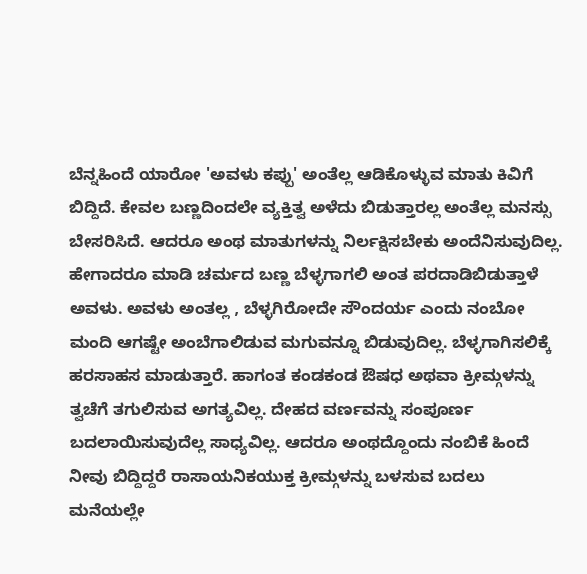ಬೆನ್ನಹಿಂದೆ ಯಾರೋ 'ಅವಳು ಕಪ್ಪು' ಅಂತೆಲ್ಲ ಆಡಿಕೊಳ್ಳುವ ಮಾತು ಕಿವಿಗೆ ಬಿದ್ದಿದೆ. ಕೇವಲ ಬಣ್ಣದಿಂದಲೇ ವ್ಯಕ್ತಿತ್ವ ಅಳೆದು ಬಿಡುತ್ತಾರಲ್ಲ ಅಂತೆಲ್ಲ ಮನಸ್ಸು ಬೇಸರಿಸಿದೆ. ಆದರೂ ಅಂಥ ಮಾತುಗಳನ್ನು ನಿರ್ಲಕ್ಷಿಸಬೇಕು ಅಂದೆನಿಸುವುದಿಲ್ಲ. ಹೇಗಾದರೂ ಮಾಡಿ ಚರ್ಮದ ಬಣ್ಣ ಬೆಳ್ಳಗಾಗಲಿ ಅಂತ ಪರದಾಡಿಬಿಡುತ್ತಾಳೆ ಅವಳು. ಅವಳು ಅಂತಲ್ಲ , ಬೆಳ್ಳಗಿರೋದೇ ಸೌಂದರ್ಯ ಎಂದು ನಂಬೋ ಮಂದಿ ಆಗಷ್ಟೇ ಅಂಬೆಗಾಲಿಡುವ ಮಗುವನ್ನೂ ಬಿಡುವುದಿಲ್ಲ. ಬೆಳ್ಳಗಾಗಿಸಲಿಕ್ಕೆ ಹರಸಾಹಸ ಮಾಡುತ್ತಾರೆ. ಹಾಗಂತ ಕಂಡಕಂಡ ಔಷಧ ಅಥವಾ ಕ್ರೀಮ್ಗಳನ್ನು ತ್ವಚೆಗೆ ತಗುಲಿಸುವ ಅಗತ್ಯವಿಲ್ಲ. ದೇಹದ ವರ್ಣವನ್ನು ಸಂಪೂರ್ಣ ಬದಲಾಯಿಸುವುದೆಲ್ಲ ಸಾಧ್ಯವಿಲ್ಲ. ಆದರೂ ಅಂಥದ್ದೊಂದು ನಂಬಿಕೆ ಹಿಂದೆ ನೀವು ಬಿದ್ದಿದ್ದರೆ ರಾಸಾಯನಿಕಯುಕ್ತ ಕ್ರೀಮ್ಗಳನ್ನು ಬಳಸುವ ಬದಲು ಮನೆಯಲ್ಲೇ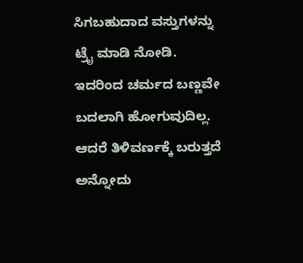ಸಿಗಬಹುದಾದ ವಸ್ತುಗಳನ್ನು ಟ್ರೈ ಮಾಡಿ ನೋಡಿ. ಇದರಿಂದ ಚರ್ಮದ ಬಣ್ಣವೇ ಬದಲಾಗಿ ಹೋಗುವುದಿಲ್ಲ. ಆದರೆ ತಿಳಿವರ್ಣಕ್ಕೆ ಬರುತ್ತದೆ ಅನ್ನೋದು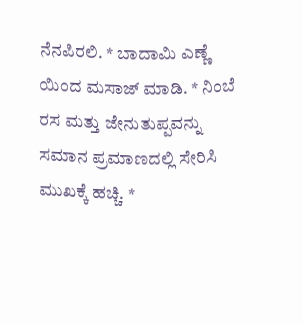ನೆನಪಿರಲಿ. * ಬಾದಾಮಿ ಎಣ್ಣೆ ಯಿಂದ ಮಸಾಜ್ ಮಾಡಿ. * ನಿಂಬೆ ರಸ ಮತ್ತು ಜೇನುತುಪ್ಪವನ್ನು ಸಮಾನ ಪ್ರಮಾಣದಲ್ಲಿ ಸೇರಿಸಿ ಮುಖಕ್ಕೆ ಹಚ್ಚಿ. *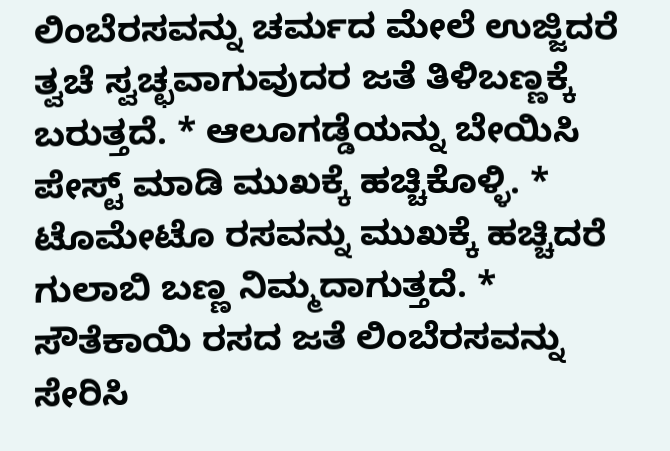ಲಿಂಬೆರಸವನ್ನು ಚರ್ಮದ ಮೇಲೆ ಉಜ್ಜಿದರೆ ತ್ವಚೆ ಸ್ವಚ್ಛವಾಗುವುದರ ಜತೆ ತಿಳಿಬಣ್ಣಕ್ಕೆ ಬರುತ್ತದೆ. * ಆಲೂಗಡ್ಡೆಯನ್ನು ಬೇಯಿಸಿ ಪೇಸ್ಟ್ ಮಾಡಿ ಮುಖಕ್ಕೆ ಹಚ್ಚಿಕೊಳ್ಳಿ. * ಟೊಮೇಟೊ ರಸವನ್ನು ಮುಖಕ್ಕೆ ಹಚ್ಚಿದರೆ ಗುಲಾಬಿ ಬಣ್ಣ ನಿಮ್ಮದಾಗುತ್ತದೆ. * ಸೌತೆಕಾಯಿ ರಸದ ಜತೆ ಲಿಂಬೆರಸವನ್ನು ಸೇರಿಸಿ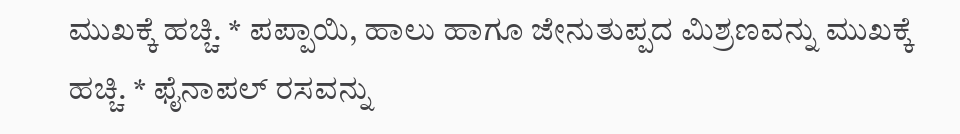ಮುಖಕ್ಕೆ ಹಚ್ಚಿ. * ಪಪ್ಪಾಯಿ, ಹಾಲು ಹಾಗೂ ಜೇನುತುಪ್ಪದ ಮಿಶ್ರಣವನ್ನು ಮುಖಕ್ಕೆ ಹಚ್ಚಿ. * ಫೈನಾಪಲ್ ರಸವನ್ನು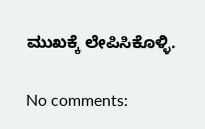ಮುಖಕ್ಕೆ ಲೇಪಿಸಿಕೊಳ್ಳಿ.

No comments: